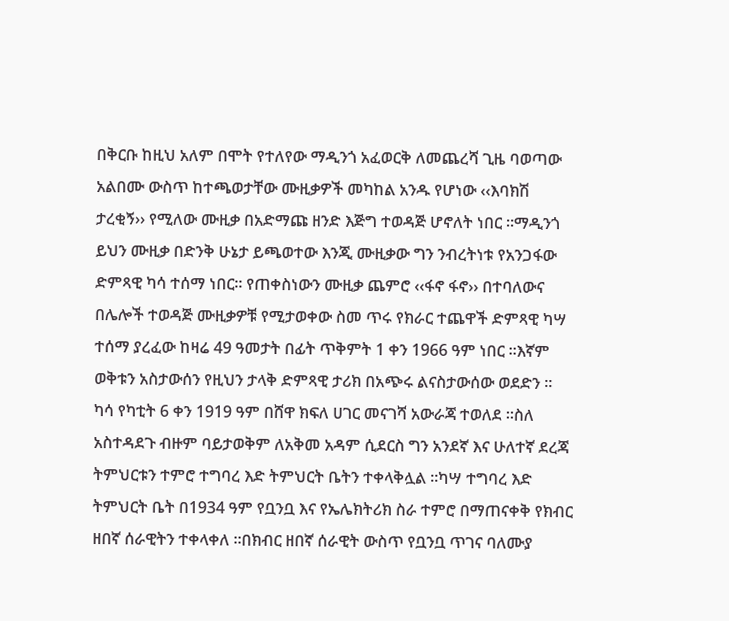በቅርቡ ከዚህ አለም በሞት የተለየው ማዲንጎ አፈወርቅ ለመጨረሻ ጊዜ ባወጣው አልበሙ ውስጥ ከተጫወታቸው ሙዚቃዎች መካከል አንዱ የሆነው ‹‹እባክሽ ታረቂኝ›› የሚለው ሙዚቃ በአድማጩ ዘንድ እጅግ ተወዳጅ ሆኖለት ነበር ።ማዲንጎ ይህን ሙዚቃ በድንቅ ሁኔታ ይጫወተው እንጂ ሙዚቃው ግን ንብረትነቱ የአንጋፋው ድምጻዊ ካሳ ተሰማ ነበር። የጠቀስነውን ሙዚቃ ጨምሮ ‹‹ፋኖ ፋኖ›› በተባለውና በሌሎች ተወዳጅ ሙዚቃዎቹ የሚታወቀው ስመ ጥሩ የክራር ተጨዋች ድምጻዊ ካሣ ተሰማ ያረፈው ከዛሬ 49 ዓመታት በፊት ጥቅምት 1 ቀን 1966 ዓም ነበር ።እኛም ወቅቱን አስታውሰን የዚህን ታላቅ ድምጻዊ ታሪክ በአጭሩ ልናስታውሰው ወደድን ።
ካሳ የካቲት 6 ቀን 1919 ዓም በሸዋ ክፍለ ሀገር መናገሻ አውራጃ ተወለደ ።ስለ አስተዳደጉ ብዙም ባይታወቅም ለአቅመ አዳም ሲደርስ ግን አንደኛ እና ሁለተኛ ደረጃ ትምህርቱን ተምሮ ተግባረ እድ ትምህርት ቤትን ተቀላቅሏል ።ካሣ ተግባረ እድ ትምህርት ቤት በ1934 ዓም የቧንቧ እና የኤሌክትሪክ ስራ ተምሮ በማጠናቀቅ የክብር ዘበኛ ሰራዊትን ተቀላቀለ ።በክብር ዘበኛ ሰራዊት ውስጥ የቧንቧ ጥገና ባለሙያ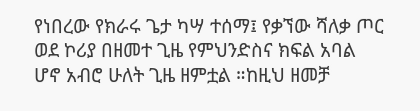የነበረው የክራሩ ጌታ ካሣ ተሰማ፤ የቃኘው ሻለቃ ጦር ወደ ኮሪያ በዘመተ ጊዜ የምህንድስና ክፍል አባል ሆኖ አብሮ ሁለት ጊዜ ዘምቷል ።ከዚህ ዘመቻ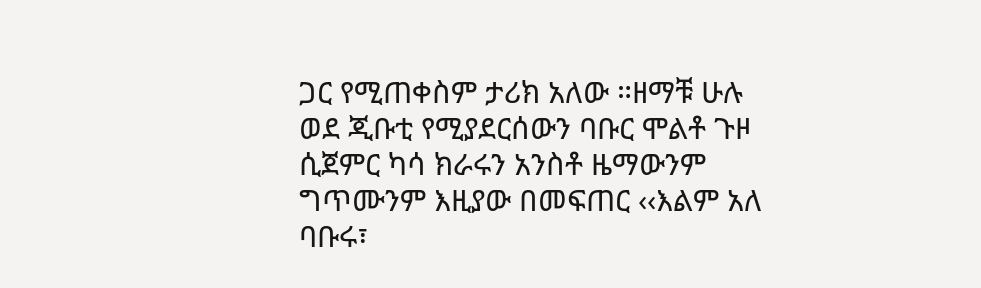ጋር የሚጠቀስም ታሪክ አለው ።ዘማቹ ሁሉ ወደ ጂቡቲ የሚያደርሰውን ባቡር ሞልቶ ጉዞ ሲጀምር ካሳ ክራሩን አንስቶ ዜማውንም ግጥሙንም እዚያው በመፍጠር ‹‹እልም አለ ባቡሩ፣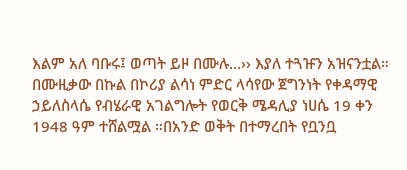እልም አለ ባቡሩ፤ ወጣት ይዞ በሙሉ…›› እያለ ተጓዡን አዝናንቷል። በሙዚቃው በኩል በኮሪያ ልሳነ ምድር ላሳየው ጀግንነት የቀዳማዊ ኃይለስላሴ የብሄራዊ አገልግሎት የወርቅ ሜዳሊያ ነሀሴ 19 ቀን 1948 ዓም ተሸልሟል ።በአንድ ወቅት በተማረበት የቧንቧ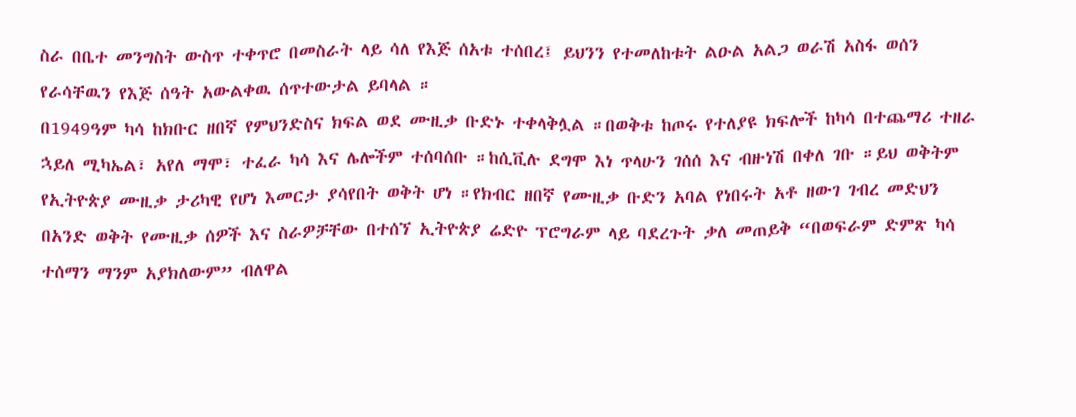ስራ በቤተ መንግስት ውስጥ ተቀጥሮ በመስራት ላይ ሳለ የእጅ ሰአቱ ተሰበረ፤ ይህንን የተመለከቱት ልዑል አልጋ ወራሽ አስፋ ወሰን የራሳቸዉን የእጅ ሰዓት አውልቀዉ ሰጥተውታል ይባላል ።
በ1949ዓም ካሳ ከክቡር ዘበኛ የምህንድስና ክፍል ወደ ሙዚቃ ቡድኑ ተቀላቅሏል ።በወቅቱ ከጦሩ የተለያዩ ክፍሎች ከካሳ በተጨማሪ ተዘራ ኋይለ ሚካኤል፣ አየለ ማሞ፣ ተፈራ ካሳ እና ሌሎችም ተሰባሰቡ ።ከሲቪሉ ደግሞ እነ ጥላሁን ገሰሰ እና ብዙነሽ በቀለ ገቡ ።ይህ ወቅትም የኢትዮጵያ ሙዚቃ ታሪካዊ የሆነ እመርታ ያሳየበት ወቅት ሆነ ።የክብር ዘበኛ የሙዚቃ ቡድን አባል የነበሩት አቶ ዘውገ ገብረ መድህን በአንድ ወቅት የሙዚቃ ሰዎች እና ስራዎቻቸው በተሰኘ ኢትዮጵያ ሬድዮ ፕሮግራም ላይ ባደረጉት ቃለ መጠይቅ “በወፍራም ድምጽ ካሳ ተሰማን ማንም አያክለውም” ብለዋል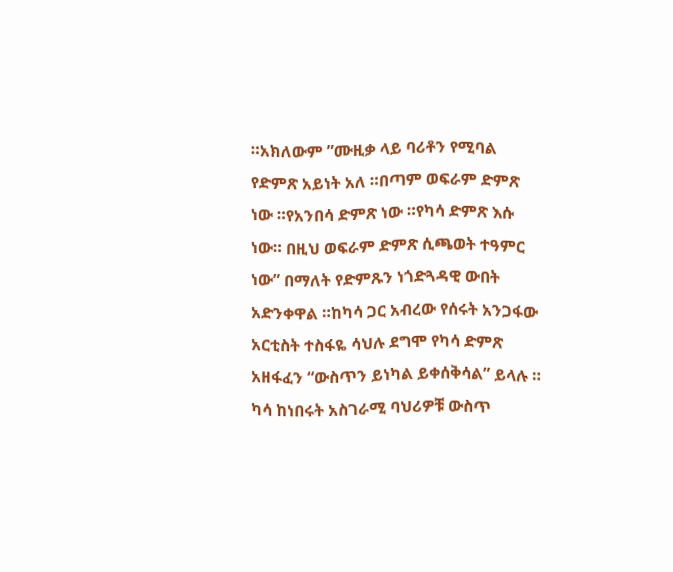።አክለውም ”ሙዚቃ ላይ ባሪቶን የሚባል የድምጽ አይነት አለ ።በጣም ወፍራም ድምጽ ነው ።የአንበሳ ድምጽ ነው ።የካሳ ድምጽ እሱ ነው። በዚህ ወፍራም ድምጽ ሲጫወት ተዓምር ነው” በማለት የድምጹን ነጎድጓዳዊ ውበት አድንቀዋል ።ከካሳ ጋር አብረው የሰሩት አንጋፋው አርቲስት ተስፋዬ ሳህሉ ደግሞ የካሳ ድምጽ አዘፋፈን “ውስጥን ይነካል ይቀሰቅሳል” ይላሉ ።
ካሳ ከነበሩት አስገራሚ ባህሪዎቹ ውስጥ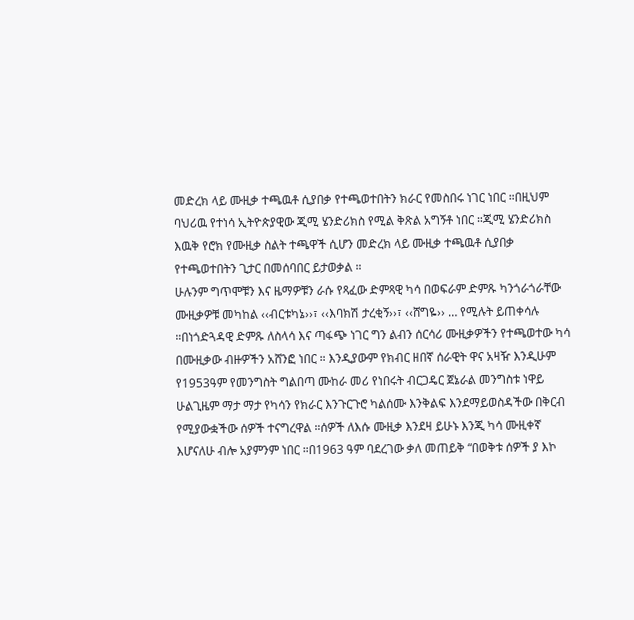መድረክ ላይ ሙዚቃ ተጫዉቶ ሲያበቃ የተጫወተበትን ክራር የመስበሩ ነገር ነበር ።በዚህም ባህሪዉ የተነሳ ኢትዮጵያዊው ጂሚ ሄንድሪክስ የሚል ቅጽል አግኝቶ ነበር ።ጂሚ ሄንድሪክስ እዉቅ የሮክ የሙዚቃ ስልት ተጫዋች ሲሆን መድረክ ላይ ሙዚቃ ተጫዉቶ ሲያበቃ የተጫወተበትን ጊታር በመሰባበር ይታወቃል ።
ሁሉንም ግጥሞቹን እና ዜማዎቹን ራሱ የጻፈው ድምጻዊ ካሳ በወፍራም ድምጹ ካንጎራጎራቸው ሙዚቃዎቹ መካከል ‹‹ብርቱካኔ››፣ ‹‹እባክሽ ታረቂኝ››፣ ‹‹ሸግዬ›› … የሚሉት ይጠቀሳሉ ።በነጎድጓዳዊ ድምጹ ለስላሳ እና ጣፋጭ ነገር ግን ልብን ሰርሳሪ ሙዚቃዎችን የተጫወተው ካሳ በሙዚቃው ብዙዎችን አሸንፎ ነበር ። እንዲያውም የክብር ዘበኛ ሰራዊት ዋና አዛዥ እንዲሁም የ1953ዓም የመንግስት ግልበጣ ሙከራ መሪ የነበሩት ብርጋዴር ጀኔራል መንግስቱ ነዋይ ሁልጊዜም ማታ ማታ የካሳን የክራር እንጉርጉሮ ካልሰሙ እንቅልፍ እንደማይወስዳችው በቅርብ የሚያውቋችው ሰዎች ተናግረዋል ።ሰዎች ለእሱ ሙዚቃ እንደዛ ይሁኑ እንጂ ካሳ ሙዚቀኛ እሆናለሁ ብሎ አያምንም ነበር ።በ1963 ዓም ባደረገው ቃለ መጠይቅ “በወቅቱ ሰዎች ያ እኮ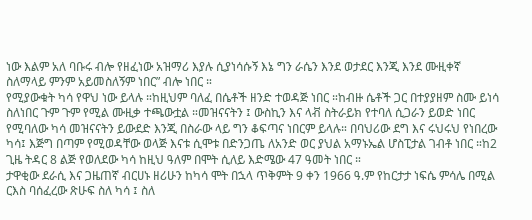ነው እልም አለ ባቡሩ ብሎ የዘፈነው አዝማሪ እያሉ ሲያነሳሱኝ እኔ ግን ራሴን እንደ ወታደር እንጂ እንደ ሙዚቀኛ ስለማላይ ምንም አይመስለኝም ነበር” ብሎ ነበር ።
የሚያውቁት ካሳ የዋህ ነው ይላሉ ።ከዚህም ባለፈ በሴቶች ዘንድ ተወዳጅ ነበር ።ከብዙ ሴቶች ጋር በተያያዘም ስሙ ይነሳ ስለነበር ጉም ጉም የሚል ሙዚቃ ተጫውቷል ።መዝናናትን ፤ ውስኪን እና ላቭ ስትራይክ የተባለ ሲጋራን ይወድ ነበር የሚባለው ካሳ መዝናናትን ይውደድ እንጂ በስራው ላይ ግን ቆፍጣና ነበርም ይላሉ። በባህሪው ደግ እና ሩህሩህ የነበረው ካሳ፤ እጅግ በጣም የሚወዳቸው ወላጅ እናቱ ሲሞቱ በድንጋጤ ለአንድ ወር ያህል አማኑኤል ሆስፒታል ገብቶ ነበር ።ከ2 ጊዜ ትዳር 8 ልጅ የወለደው ካሳ ከዚህ ዓለም በሞት ሲለይ እድሜው 47 ዓመት ነበር ።
ታዋቂው ደራሲ እና ጋዜጠኛ ብርሀኑ ዘሪሁን ከካሳ ሞት በኋላ ጥቅምት 9 ቀን 1966 ዓ.ም የከርታታ ነፍሴ ምሳሌ በሚል ርእስ ባሰፈረው ጽሁፍ ስለ ካሳ ፤ ስለ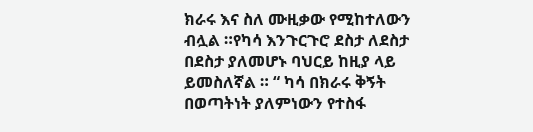ክራሩ እና ስለ ሙዚቃው የሚከተለውን ብሏል ።የካሳ እንጉርጉሮ ደስታ ለደስታ በደስታ ያለመሆኑ ባህርይ ከዚያ ላይ ይመስለኛል ። “ ካሳ በክራሩ ቅኝት በወጣትነት ያለምነውን የተስፋ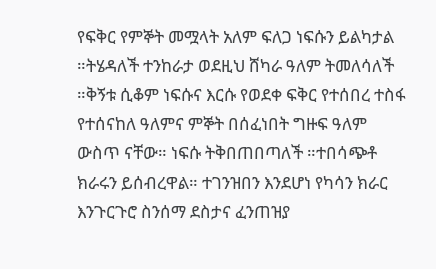የፍቅር የምኞት መሟላት አለም ፍለጋ ነፍሱን ይልካታል ።ትሄዳለች ተንከራታ ወደዚህ ሸካራ ዓለም ትመለሳለች ።ቅኝቱ ሲቆም ነፍሱና እርሱ የወደቀ ፍቅር የተሰበረ ተስፋ የተሰናከለ ዓለምና ምኞት በሰፈነበት ግዙፍ ዓለም ውስጥ ናቸው። ነፍሱ ትቅበጠበጣለች ።ተበሳጭቶ ክራሩን ይሰብረዋል። ተገንዝበን እንደሆነ የካሳን ክራር እንጉርጉሮ ስንሰማ ደስታና ፈንጠዝያ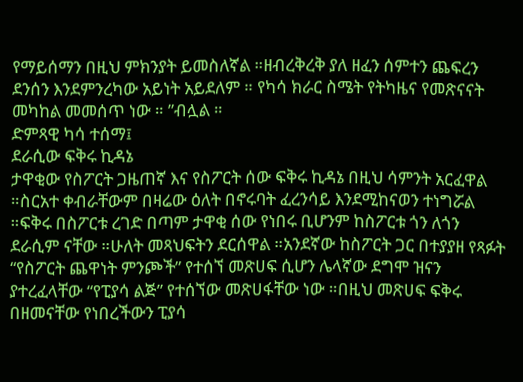የማይሰማን በዚህ ምክንያት ይመስለኛል ።ዘብረቅረቅ ያለ ዘፈን ሰምተን ጨፍረን ደንሰን እንደምንረካው አይነት አይደለም ። የካሳ ክራር ስሜት የትካዜና የመጽናናት መካከል መመሰጥ ነው ። ”ብሏል ።
ድምጻዊ ካሳ ተሰማ፤
ደራሲው ፍቅሩ ኪዳኔ
ታዋቂው የስፖርት ጋዜጠኛ እና የስፖርት ሰው ፍቅሩ ኪዳኔ በዚህ ሳምንት አርፈዋል ።ስርአተ ቀብራቸውም በዛሬው ዕለት በኖሩባት ፈረንሳይ እንደሚከናወን ተነግሯል ።ፍቅሩ በስፖርቱ ረገድ በጣም ታዋቂ ሰው የነበሩ ቢሆንም ከስፖርቱ ጎን ለጎን ደራሲም ናቸው ።ሁለት መጻህፍትን ደርሰዋል ።አንደኛው ከስፖርት ጋር በተያያዘ የጻፉት “የስፖርት ጨዋነት ምንጮች” የተሰኘ መጽሀፍ ሲሆን ሌላኛው ደግሞ ዝናን ያተረፈላቸው “የፒያሳ ልጅ” የተሰኘው መጽሀፋቸው ነው ።በዚህ መጽሀፍ ፍቅሩ በዘመናቸው የነበረችውን ፒያሳ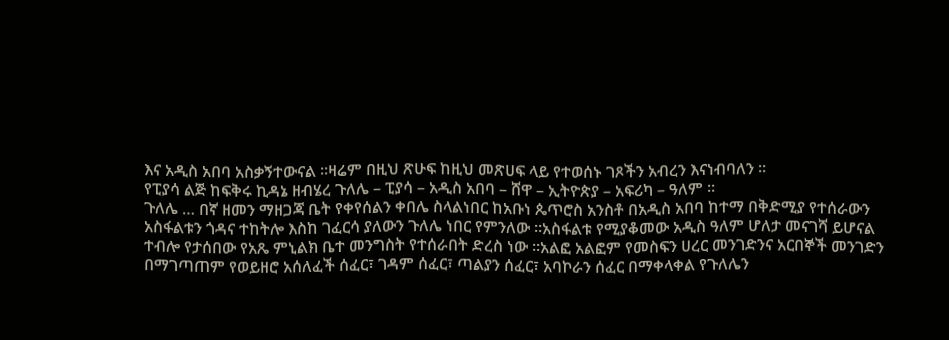እና አዲስ አበባ አስቃኝተውናል ።ዛሬም በዚህ ጽሁፍ ከዚህ መጽሀፍ ላይ የተወሰኑ ገጾችን አብረን እናነብባለን ።
የፒያሳ ልጅ ከፍቅሩ ኪዳኔ ዘብሄረ ጉለሌ – ፒያሳ – አዲስ አበባ – ሸዋ – ኢትዮጵያ – አፍሪካ – ዓለም ።
ጉለሌ … በኛ ዘመን ማዘጋጃ ቤት የቀየሰልን ቀበሌ ስላልነበር ከአቡነ ጴጥሮስ አንስቶ በአዲስ አበባ ከተማ በቅድሚያ የተሰራውን አስፋልቱን ጎዳና ተከትሎ እስከ ገፈርሳ ያለውን ጉለሌ ነበር የምንለው ።አስፋልቱ የሚያቆመው አዲስ ዓለም ሆለታ መናገሻ ይሆናል ተብሎ የታሰበው የአጼ ምኒልክ ቤተ መንግስት የተሰራበት ድረስ ነው ።አልፎ አልፎም የመስፍን ሀረር መንገድንና አርበኞች መንገድን በማገጣጠም የወይዘሮ አሰለፈች ሰፈር፣ ገዳም ሰፈር፣ ጣልያን ሰፈር፣ አባኮራን ሰፈር በማቀላቀል የጉለሌን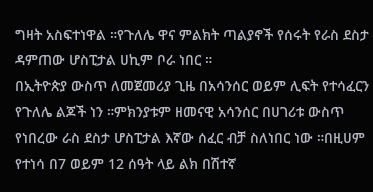ግዛት አስፍተነዋል ።የጉለሌ ዋና ምልክት ጣልያኖች የሰሩት የራስ ደስታ ዳምጠው ሆስፒታል ሀኪም ቦራ ነበር ።
በኢትዮጵያ ውስጥ ለመጀመሪያ ጊዜ በአሳንሰር ወይም ሊፍት የተሳፈርን የጉለሌ ልጆች ነን ።ምክንያቱም ዘመናዊ አሳንሰር በሀገሪቱ ውስጥ የነበረው ራስ ደስታ ሆስፒታል እኛው ሰፈር ብቻ ስለነበር ነው ።በዚሀም የተነሳ በ7 ወይም 12 ሰዓት ላይ ልክ በሽተኛ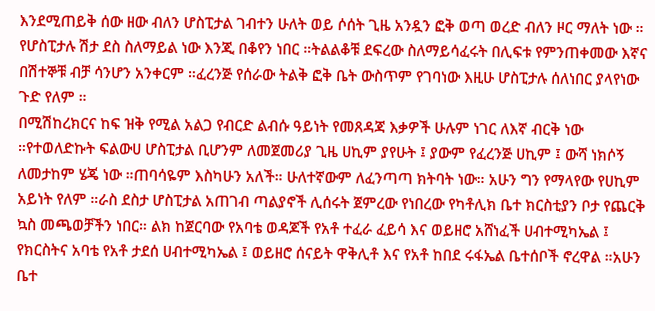እንደሚጠይቅ ሰው ዘው ብለን ሆስፒታል ገብተን ሁለት ወይ ሶሰት ጊዜ አንዷን ፎቅ ወጣ ወረድ ብለን ዞር ማለት ነው ። የሆስፒታሉ ሽታ ደስ ስለማይል ነው እንጂ በቆየን ነበር ።ትልልቆቹ ደፍረው ስለማይሳፈሩት በሊፍቱ የምንጠቀመው እኛና በሽተኞቹ ብቻ ሳንሆን አንቀርም ።ፈረንጅ የሰራው ትልቅ ፎቅ ቤት ውስጥም የገባነው እዚሁ ሆስፒታሉ ሰለነበር ያላየነው ጉድ የለም ።
በሚሽከረክርና ከፍ ዝቅ የሚል አልጋ የብርድ ልብሱ ዓይነት የመጸዳጃ እቃዎች ሁሉም ነገር ለእኛ ብርቅ ነው ።የተወለድኩት ፍልውሀ ሆስፒታል ቢሆንም ለመጀመሪያ ጊዜ ሀኪም ያየሁት ፤ ያውም የፈረንጅ ሀኪም ፤ ውሻ ነክሶኝ ለመታከም ሄጄ ነው ።ጠባሳዬም እስካሁን አለች። ሁለተኛውም ለፈንጣጣ ክትባት ነው። አሁን ግን የማላየው የሀኪም አይነት የለም ።ራስ ደስታ ሆስፒታል አጠገብ ጣልያኖች ሊሰሩት ጀምረው የነበረው የካቶሊክ ቤተ ክርስቲያን ቦታ የጨርቅ ኳስ መጫወቻችን ነበር። ልክ ከጀርባው የአባቴ ወዳጆች የአቶ ተፈራ ፈይሳ እና ወይዘሮ አሸነፈች ሀብተሚካኤል ፤ የክርስትና አባቴ የአቶ ታደሰ ሀብተሚካኤል ፤ ወይዘሮ ሰናይት ዋቅሊቶ እና የአቶ ከበደ ሩፋኤል ቤተሰቦች ኖረዋል ።አሁን ቤተ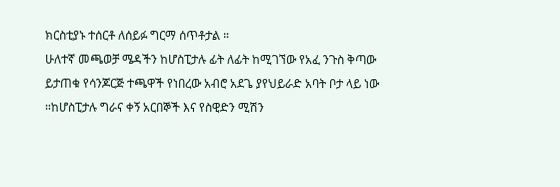ክርስቲያኑ ተሰርቶ ለሰይፉ ግርማ ሰጥቶታል ።
ሁለተኛ መጫወቻ ሜዳችን ከሆስፒታሉ ፊት ለፊት ከሚገኘው የአፈ ንጉስ ቅጣው ይታጠቁ የሳንጆርጅ ተጫዋች የነበረው አብሮ አደጌ ያየህይራድ አባት ቦታ ላይ ነው ።ከሆስፒታሉ ግራና ቀኝ አርበኞች እና የስዊድን ሚሽን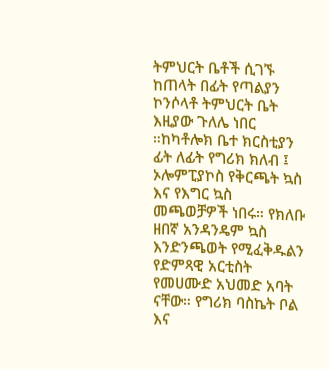ትምህርት ቤቶች ሲገኙ ከጠላት በፊት የጣልያን ኮንሶላቶ ትምህርት ቤት እዚያው ጉለሌ ነበር ።ከካቶሎክ ቤተ ክርስቲያን ፊት ለፊት የግሪክ ክለብ ፤ ኦሎምፒያኮስ የቅርጫት ኳስ እና የእግር ኳስ መጫወቻዎች ነበሩ። የክለቡ ዘበኛ አንዳንዴም ኳስ እንድንጫወት የሚፈቅዱልን የድምጻዊ አርቲስት የመሀሙድ አህመድ አባት ናቸው። የግሪክ ባስኬት ቦል እና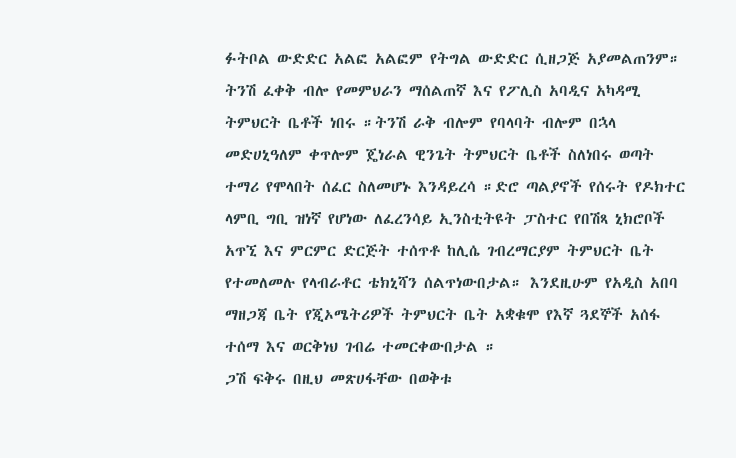ፉትቦል ውድድር አልፎ አልፎም የትግል ውድድር ሲዘጋጅ አያመልጠንም።
ትንሽ ፈቀቅ ብሎ የመምህራን ማሰልጠኛ እና የፖሊስ አባዲና አካዳሚ ትምህርት ቤቶች ነበሩ ።ትንሽ ራቅ ብሎም የባላባት ብሎም በኋላ መድሀኒዓለም ቀጥሎም ጄነራል ዊንጌት ትምህርት ቤቶች ስለነበሩ ወጣት ተማሪ የሞላበት ሰፈር ስለመሆኑ እንዳይረሳ ።ድሮ ጣልያኖች የሰሩት የዶክተር ላምቢ ግቢ ዝነኛ የሆነው ለፈረንሳይ ኢንስቲትዩት ፓስተር የበሽጻ ኒክሮቦች አጥኚ እና ምርምር ድርጅት ተሰጥቶ ከሊሴ ገብረማርያም ትምህርት ቤት የተመለመሉ የላብራቶር ቴክኒሻን ሰልጥነውበታል። እንደዚሁም የአዲስ አበባ ማዘጋጃ ቤት የጂኦሜትሪዎች ትምህርት ቤት አቋቁሞ የእኛ ጓደኞች አሰፋ ተሰማ እና ወርቅነህ ገብሬ ተመርቀውበታል ።
ጋሽ ፍቅሩ በዚህ መጽሀፋቸው በወቅቱ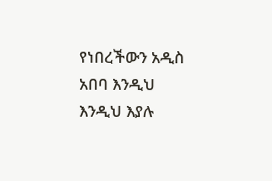የነበረችውን አዲስ አበባ እንዲህ እንዲህ እያሉ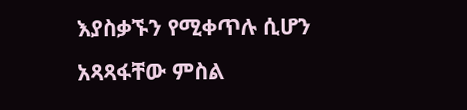እያስቃኙን የሚቀጥሉ ሲሆን አጻጻፋቸው ምስል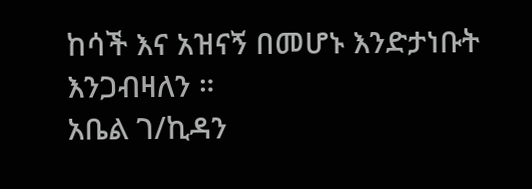ከሳች እና አዝናኝ በመሆኑ እንድታነቡት እንጋብዛለን ።
አቤል ገ/ኪዳን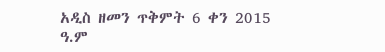አዲስ ዘመን ጥቅምት 6 ቀን 2015 ዓ.ም